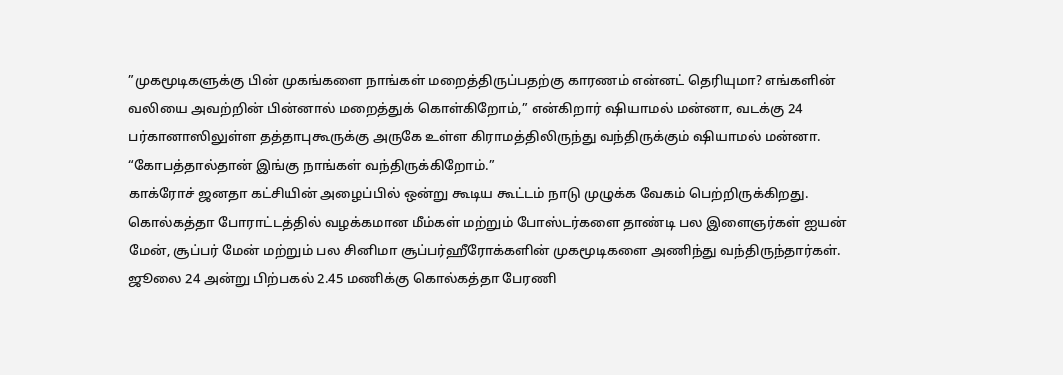”முகமூடிகளுக்கு பின் முகங்களை நாங்கள் மறைத்திருப்பதற்கு காரணம் என்னட் தெரியுமா? எங்களின் வலியை அவற்றின் பின்னால் மறைத்துக் கொள்கிறோம்,” என்கிறார் ஷியாமல் மன்னா, வடக்கு 24 பர்கானாஸிலுள்ள தத்தாபுகூருக்கு அருகே உள்ள கிராமத்திலிருந்து வந்திருக்கும் ஷியாமல் மன்னா. “கோபத்தால்தான் இங்கு நாங்கள் வந்திருக்கிறோம்.”
காக்ரோச் ஜனதா கட்சியின் அழைப்பில் ஒன்று கூடிய கூட்டம் நாடு முழுக்க வேகம் பெற்றிருக்கிறது. கொல்கத்தா போராட்டத்தில் வழக்கமான மீம்கள் மற்றும் போஸ்டர்களை தாண்டி பல இளைஞர்கள் ஐயன் மேன், சூப்பர் மேன் மற்றும் பல சினிமா சூப்பர்ஹீரோக்களின் முகமூடிகளை அணிந்து வந்திருந்தார்கள்.
ஜூலை 24 அன்று பிற்பகல் 2.45 மணிக்கு கொல்கத்தா பேரணி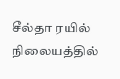சீல்தா ரயில் நிலையத்தில்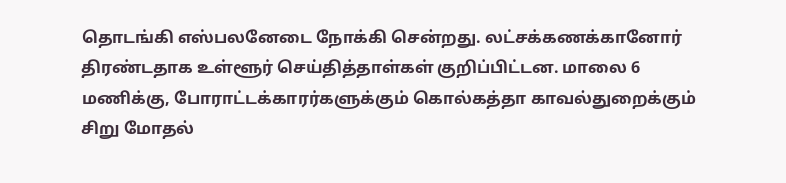தொடங்கி எஸ்பலனேடை நோக்கி சென்றது. லட்சக்கணக்கானோர் திரண்டதாக உள்ளூர் செய்தித்தாள்கள் குறிப்பிட்டன. மாலை 6 மணிக்கு, போராட்டக்காரர்களுக்கும் கொல்கத்தா காவல்துறைக்கும் சிறு மோதல்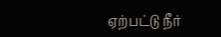ஏற்பட்டு நீர்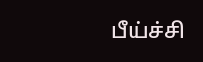பீய்ச்சி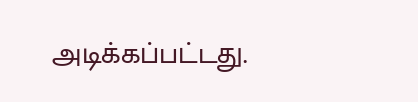அடிக்கப்பட்டது.